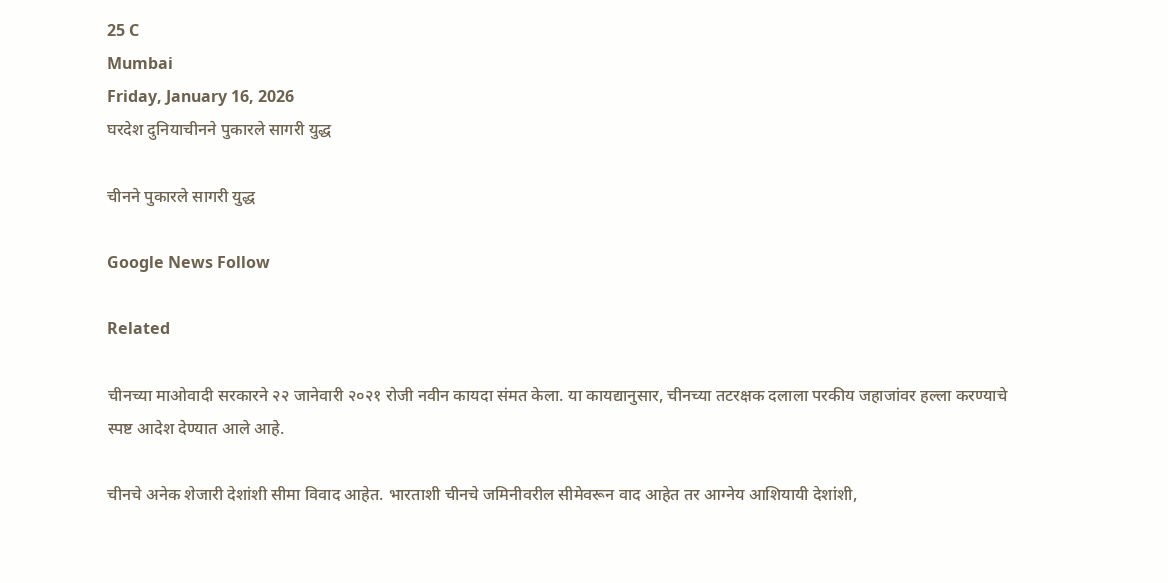25 C
Mumbai
Friday, January 16, 2026
घरदेश दुनियाचीनने पुकारले सागरी युद्ध

चीनने पुकारले सागरी युद्ध

Google News Follow

Related

चीनच्या माओवादी सरकारने २२ जानेवारी २०२१ रोजी नवीन कायदा संमत केला. या कायद्यानुसार, चीनच्या तटरक्षक दलाला परकीय जहाजांवर हल्ला करण्याचे स्पष्ट आदेश देण्यात आले आहे.

चीनचे अनेक शेजारी देशांशी सीमा विवाद आहेत. भारताशी चीनचे जमिनीवरील सीमेवरून वाद आहेत तर आग्नेय आशियायी देशांशी,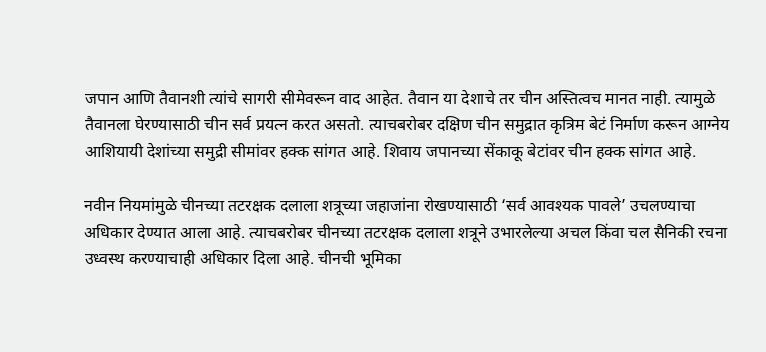जपान आणि तैवानशी त्यांचे सागरी सीमेवरून वाद आहेत. तैवान या देशाचे तर चीन अस्तित्वच मानत नाही. त्यामुळे तैवानला घेरण्यासाठी चीन सर्व प्रयत्न करत असतो. त्याचबरोबर दक्षिण चीन समुद्रात कृत्रिम बेटं निर्माण करून आग्नेय आशियायी देशांच्या समुद्री सीमांवर हक्क सांगत आहे. शिवाय जपानच्या सेंकाकू बेटांवर चीन हक्क सांगत आहे.

नवीन नियमांमुळे चीनच्या तटरक्षक दलाला शत्रूच्या जहाजांना रोखण्यासाठी ‘सर्व आवश्यक पावले’ उचलण्याचा अधिकार देण्यात आला आहे. त्याचबरोबर चीनच्या तटरक्षक दलाला शत्रूने उभारलेल्या अचल किंवा चल सैनिकी रचना उध्वस्थ करण्याचाही अधिकार दिला आहे. चीनची भूमिका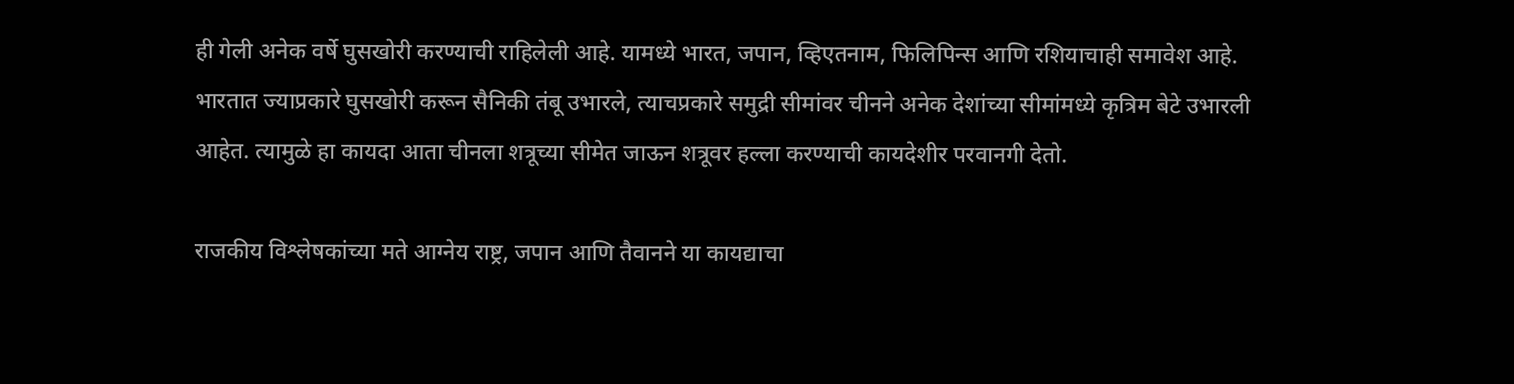ही गेली अनेक वर्षे घुसखोरी करण्याची राहिलेली आहे. यामध्ये भारत, जपान, व्हिएतनाम, फिलिपिन्स आणि रशियाचाही समावेश आहे. भारतात ज्याप्रकारे घुसखोरी करून सैनिकी तंबू उभारले, त्याचप्रकारे समुद्री सीमांवर चीनने अनेक देशांच्या सीमांमध्ये कृत्रिम बेटे उभारली आहेत. त्यामुळे हा कायदा आता चीनला शत्रूच्या सीमेत जाऊन शत्रूवर हल्ला करण्याची कायदेशीर परवानगी देतो.

राजकीय विश्लेषकांच्या मते आग्नेय राष्ट्र, जपान आणि तैवानने या कायद्याचा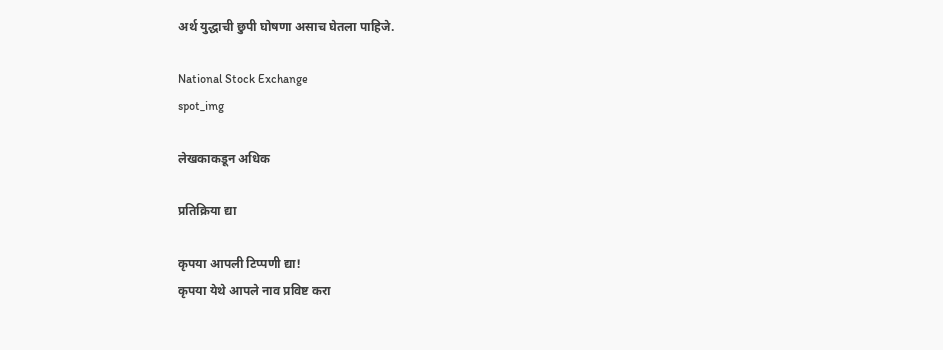अर्थ युद्धाची छुपी घोषणा असाच घेतला पाहिजे.

National Stock Exchange
spot_img

लेखकाकडून अधिक

प्रतिक्रिया द्या

कृपया आपली टिप्पणी द्या!
कृपया येथे आपले नाव प्रविष्ट करा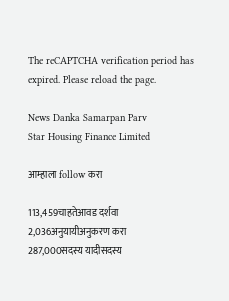The reCAPTCHA verification period has expired. Please reload the page.

News Danka Samarpan Parv
Star Housing Finance Limited

आम्हाला follow करा

113,459चाहतेआवड दर्शवा
2,036अनुयायीअनुकरण करा
287,000सदस्य यादीसदस्य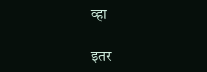व्हा

इतर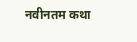नवीनतम कथा